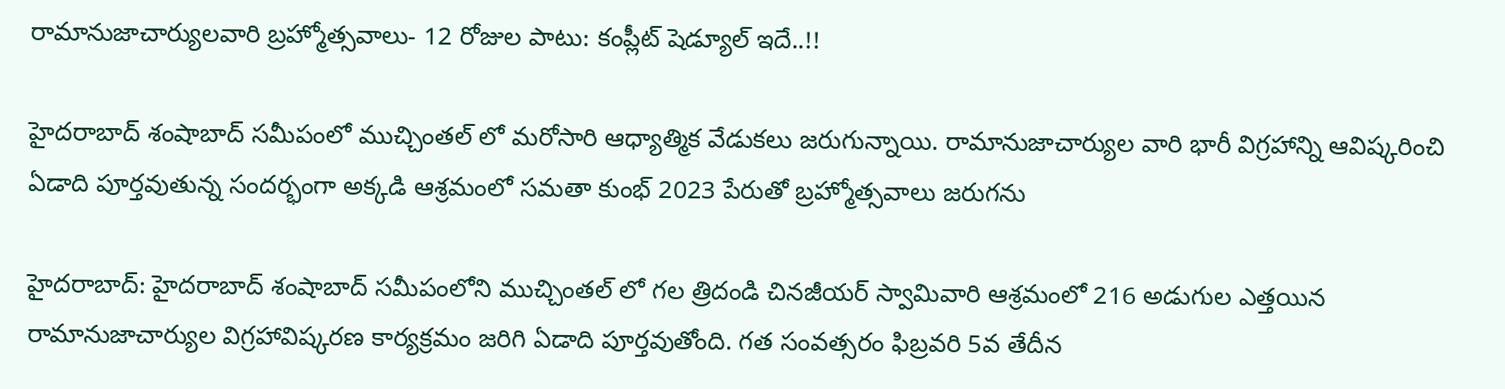రామానుజాచార్యులవారి బ్రహ్మోత్సవాలు- 12 రోజుల పాటు: కంప్లీట్ షెడ్యూల్ ఇదే..!!

హైదరాబాద్ శంషాబాద్ సమీపంలో ముచ్చింతల్ లో మరోసారి ఆధ్యాత్మిక వేడుకలు జరుగున్నాయి. రామానుజాచార్యుల వారి భారీ విగ్రహాన్ని ఆవిష్కరించి ఏడాది పూర్తవుతున్న సందర్భంగా అక్కడి ఆశ్రమంలో సమతా కుంభ్ 2023 పేరుతో బ్రహ్మోత్సవాలు జరుగను

హైదరాబాద్: హైదరాబాద్ శంషాబాద్ సమీపంలోని ముచ్చింతల్ లో గల త్రిదండి చినజీయర్ స్వామివారి ఆశ్రమంలో 216 అడుగుల ఎత్తయిన రామానుజాచార్యుల విగ్రహావిష్కరణ కార్యక్రమం జరిగి ఏడాది పూర్తవుతోంది. గత సంవత్సరం ఫిబ్రవరి 5వ తేదీన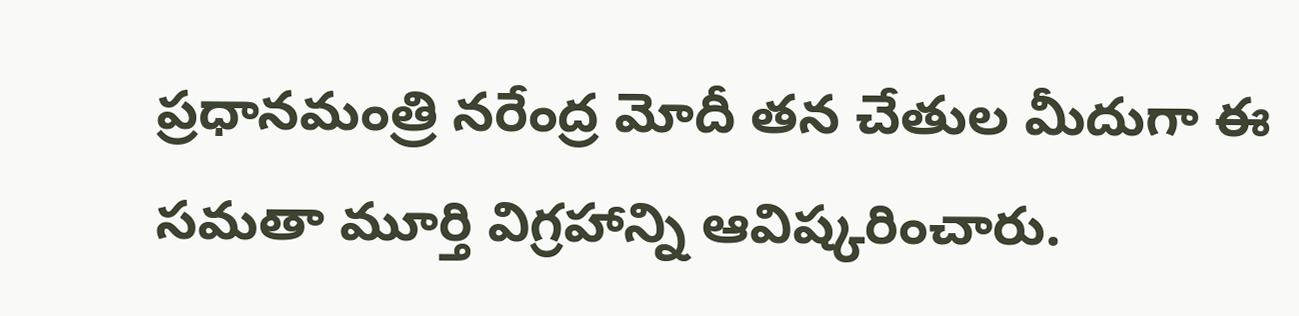ప్రధానమంత్రి నరేంద్ర మోదీ తన చేతుల మీదుగా ఈ సమతా మూర్తి విగ్రహాన్ని ఆవిష్కరించారు.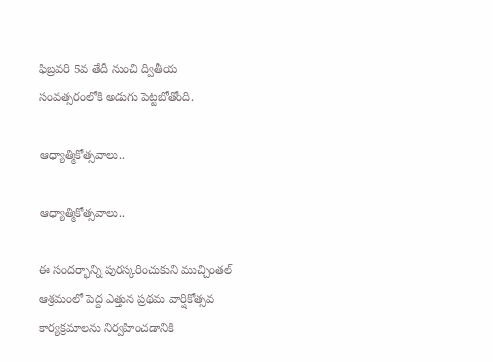ఫిబ్రవరి 5వ తేదీ నుంచి ద్వితీయ సంవత్సరంలోకి అడుగు పెట్టబోతోంది.

ఆధ్యాత్మికోత్సవాలు..

ఆధ్యాత్మికోత్సవాలు..

ఈ సందర్భాన్ని పురస్కరించుకుని ముచ్చింతల్ ఆశ్రమంలో పెద్ద ఎత్తున ప్రథమ వార్షికోత్సవ కార్యక్రమాలను నిర్వహించడానికి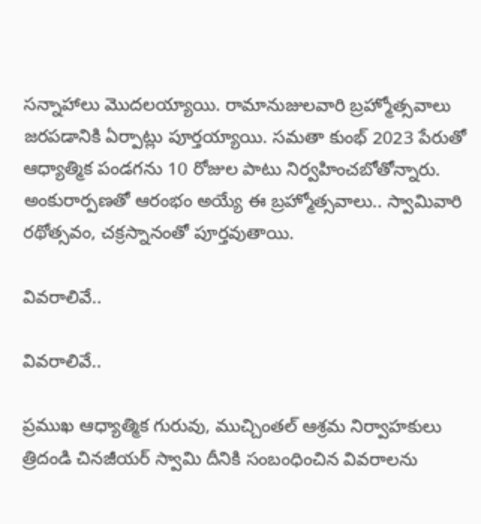సన్నాహాలు మొదలయ్యాయి. రామానుజులవారి బ్రహ్మోత్సవాలు జరపడానికి ఏర్పాట్లు పూర్తయ్యాయి. సమతా కుంభ్ 2023 పేరుతో ఆధ్యాత్మిక పండగను 10 రోజుల పాటు నిర్వహించబోతోన్నారు. అంకురార్పణతో ఆరంభం అయ్యే ఈ బ్రహ్మోత్సవాలు.. స్వామివారి రథోత్సవం, చక్రస్నానంతో పూర్తవుతాయి.

వివరాలివే..

వివరాలివే..

ప్రముఖ ఆధ్యాత్మిక గురువు, ముచ్చింతల్ ఆశ్రమ నిర్వాహకులు త్రిదండి చినజీయర్ స్వామి దీనికి సంబంధించిన వివరాలను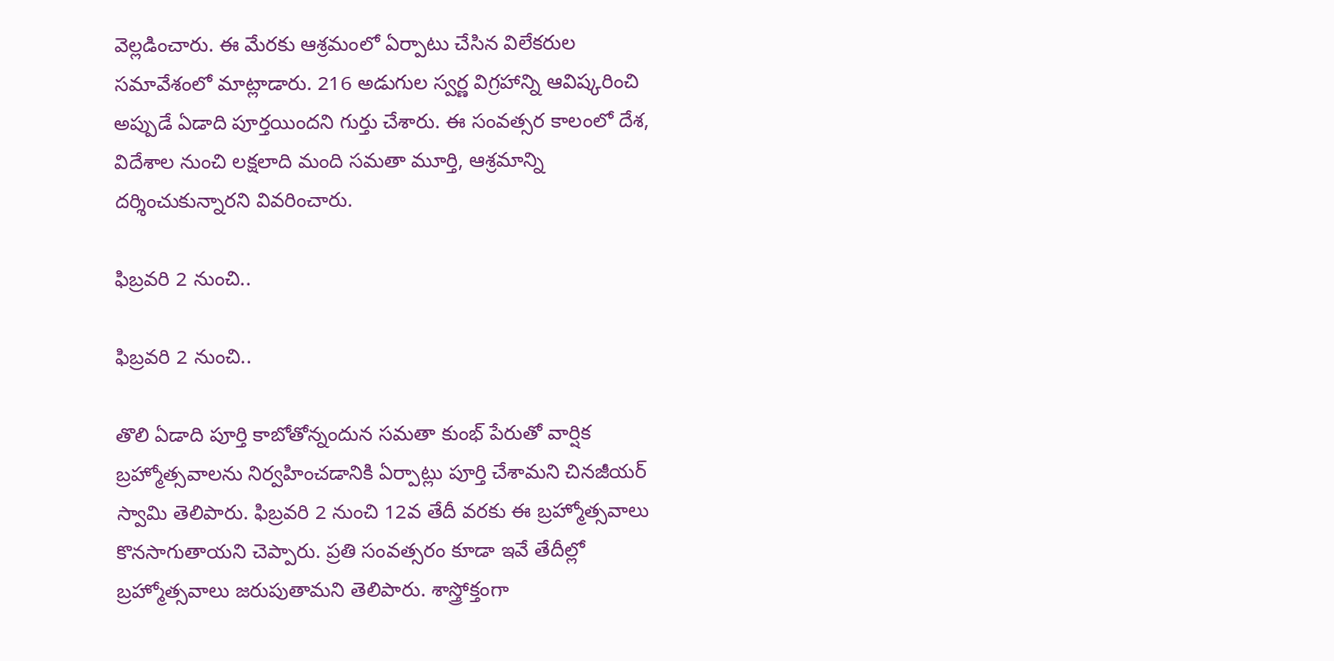వెల్లడించారు. ఈ మేరకు ఆశ్రమంలో ఏర్పాటు చేసిన విలేకరుల సమావేశంలో మాట్లాడారు. 216 అడుగుల స్వర్ణ విగ్రహాన్ని ఆవిష్కరించి అప్పుడే ఏడాది పూర్తయిందని గుర్తు చేశారు. ఈ సంవత్సర కాలంలో దేశ, విదేశాల నుంచి లక్షలాది మంది సమతా మూర్తి, ఆశ్రమాన్ని దర్శించుకున్నారని వివరించారు.

ఫిబ్రవరి 2 నుంచి..

ఫిబ్రవరి 2 నుంచి..

తొలి ఏడాది పూర్తి కాబోతోన్నందున సమతా కుంభ్ పేరుతో వార్షిక బ్రహ్మోత్సవాలను నిర్వహించడానికి ఏర్పాట్లు పూర్తి చేశామని చినజీయర్ స్వామి తెలిపారు. ఫిబ్రవరి 2 నుంచి 12వ తేదీ వరకు ఈ బ్రహ్మోత్సవాలు కొనసాగుతాయని చెప్పారు. ప్రతి సంవత్సరం కూడా ఇవే తేదీల్లో బ్రహ్మోత్సవాలు జరుపుతామని తెలిపారు. శాస్త్రోక్తంగా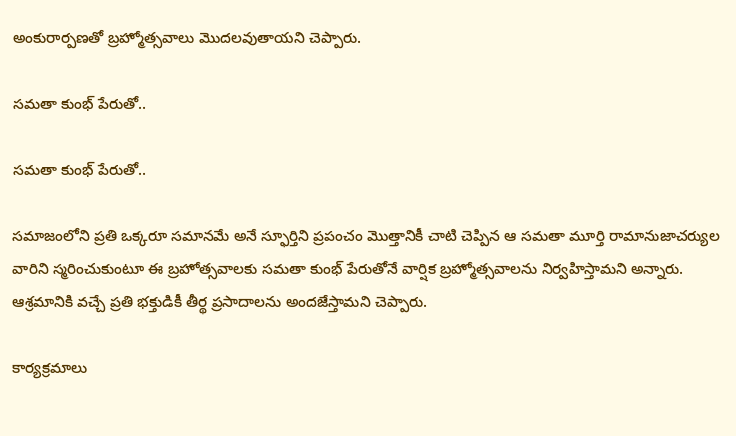అంకురార్పణతో బ్రహ్మోత్సవాలు మొదలవుతాయని చెప్పారు.

సమతా కుంభ్ పేరుతో..

సమతా కుంభ్ పేరుతో..

సమాజంలోని ప్రతి ఒక్కరూ సమానమే అనే స్ఫూర్తిని ప్రపంచం మొత్తానికీ చాటి చెప్పిన ఆ సమతా మూర్తి రామానుజాచర్యుల వారిని స్మరించుకుంటూ ఈ బ్రహోత్సవాలకు సమతా కుంభ్ పేరుతోనే వార్షిక బ్రహ్మోత్సవాలను నిర్వహిస్తామని అన్నారు. ఆశ్రమానికి వచ్చే ప్రతి భక్తుడికీ తీర్థ ప్రసాదాలను అందజేస్తామని చెప్పారు.

కార్యక్రమాలు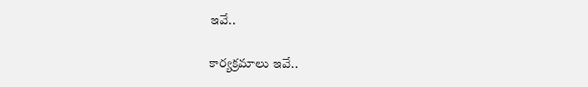ఇవే..

కార్యక్రమాలు ఇవే..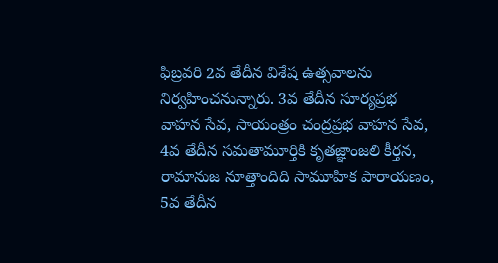ఫిబ్రవరి 2వ తేదీన విశేష ఉత్సవాలను నిర్వహించనున్నారు. 3వ తేదీన సూర్యప్రభ వాహన సేవ, సాయంత్రం చంద్రప్రభ వాహన సేవ, 4వ తేదీన సమతామూర్తికి కృతజ్ఞాంజలి కీర్తన, రామానుజ నూత్తాందిది సామూహిక పారాయణం, 5వ తేదీన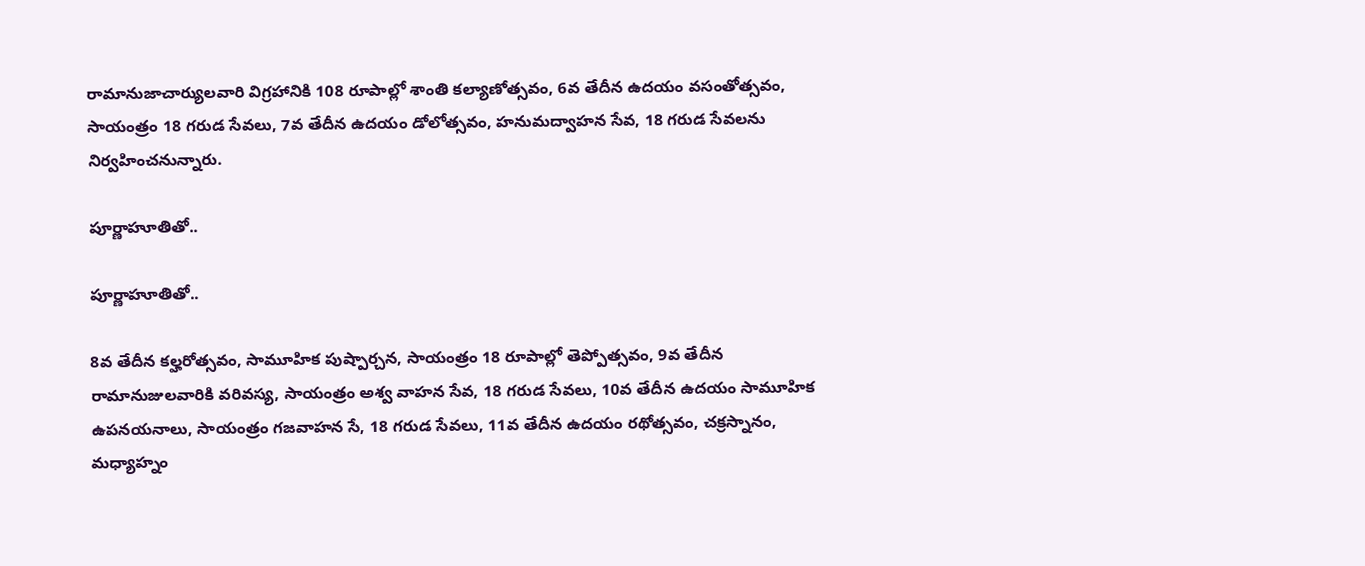రామానుజాచార్యులవారి విగ్రహానికి 108 రూపాల్లో శాంతి కల్యాణోత్సవం, 6వ తేదీన ఉదయం వసంతోత్సవం, సాయంత్రం 18 గరుడ సేవలు, 7వ తేదీన ఉదయం డోలోత్సవం, హనుమద్వాహన సేవ, 18 గరుడ సేవలను నిర్వహించనున్నారు.

పూర్ణాహూతితో..

పూర్ణాహూతితో..

8వ తేదీన కల్హరోత్సవం, సామూహిక పుష్పార్చన, సాయంత్రం 18 రూపాల్లో తెప్పోత్సవం, 9వ తేదీన రామానుజులవారికి వరివస్య, సాయంత్రం అశ్వ వాహన సేవ, 18 గరుడ సేవలు, 10వ తేదీన ఉదయం సామూహిక ఉపనయనాలు, సాయంత్రం గజవాహన సే, 18 గరుడ సేవలు, 11వ తేదీన ఉదయం రథోత్సవం, చక్రస్నానం, మధ్యాహ్నం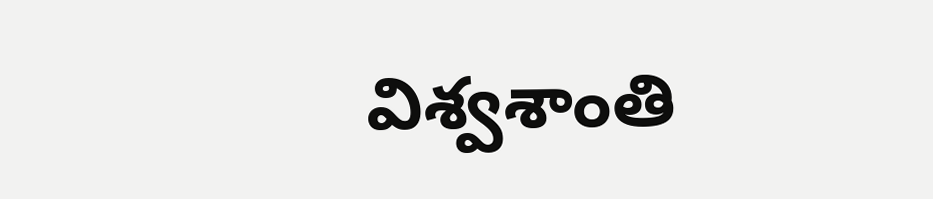విశ్వశాంతి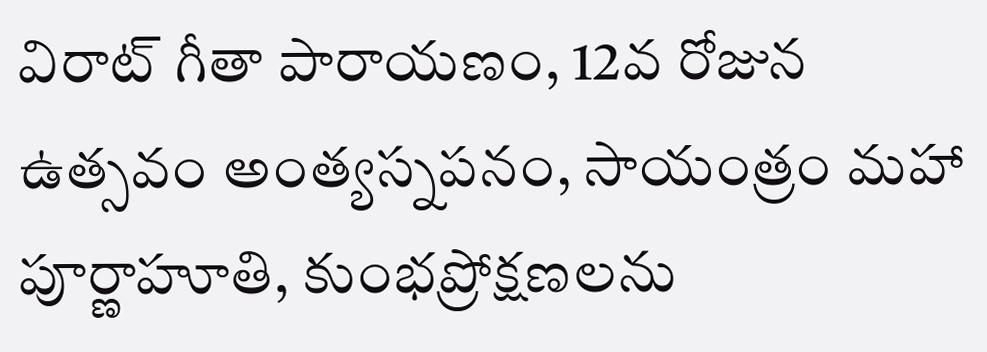విరాట్ గీతా పారాయణం, 12వ రోజున ఉత్సవం అంత్యస్నపనం, సాయంత్రం మహా పూర్ణాహూతి, కుంభప్రోక్షణలను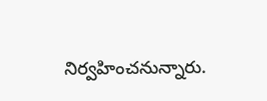నిర్వహించనున్నారు.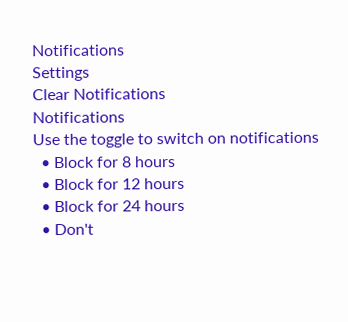Notifications
Settings
Clear Notifications
Notifications
Use the toggle to switch on notifications
  • Block for 8 hours
  • Block for 12 hours
  • Block for 24 hours
  • Don't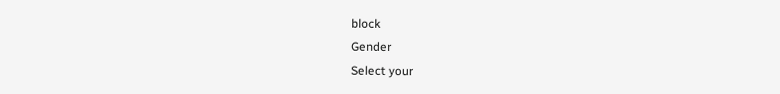block
Gender
Select your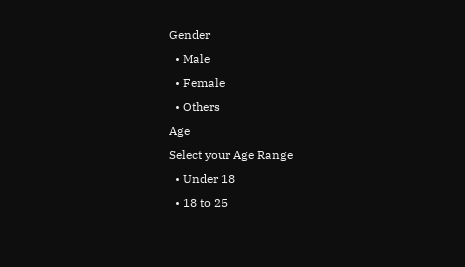Gender
  • Male
  • Female
  • Others
Age
Select your Age Range
  • Under 18
  • 18 to 25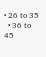• 26 to 35
  • 36 to 45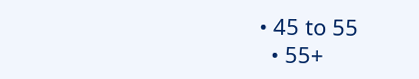• 45 to 55
  • 55+